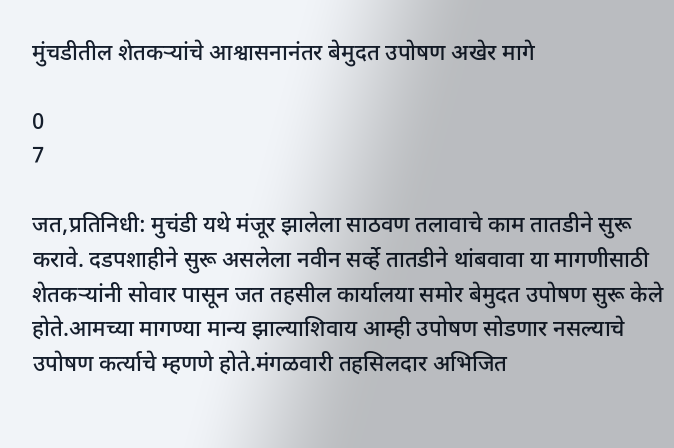मुंचडीतील शेतकऱ्यांचे आश्वासनानंतर बेमुदत उपोषण अखेर मागे

0
7

जत,प्रतिनिधी: मुचंडी यथे मंजूर झालेला साठवण तलावाचे काम तातडीने सुरू करावे. दडपशाहीने सुरू असलेला नवीन सर्व्हे तातडीने थांबवावा या मागणीसाठी शेतकऱ्यांनी सोवार पासून जत तहसील कार्यालया समोर बेमुदत उपोषण सुरू केले होते.आमच्या मागण्या मान्य झाल्याशिवाय आम्ही उपोषण सोडणार नसल्याचे उपोषण कर्त्याचे म्हणणे होते.मंगळवारी तहसिलदार अभिजित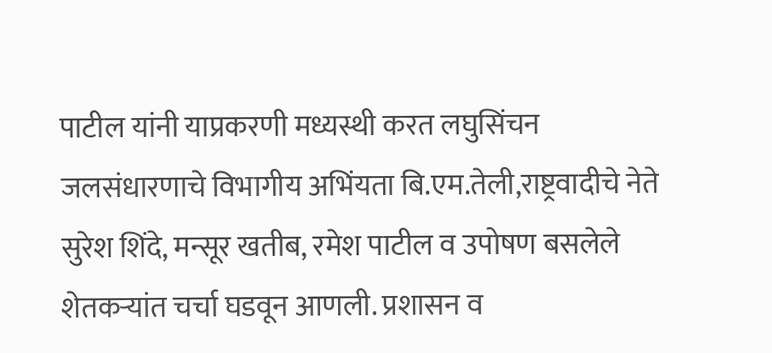पाटील यांनी याप्रकरणी मध्यस्थी करत लघुसिंचन जलसंधारणाचे विभागीय अभिंयता बि.एम.तेली,राष्ट्रवादीचे नेते सुरेश शिंदे, मन्सूर खतीब, रमेश पाटील व उपोषण बसलेले शेतकऱ्यांत चर्चा घडवून आणली. प्रशासन व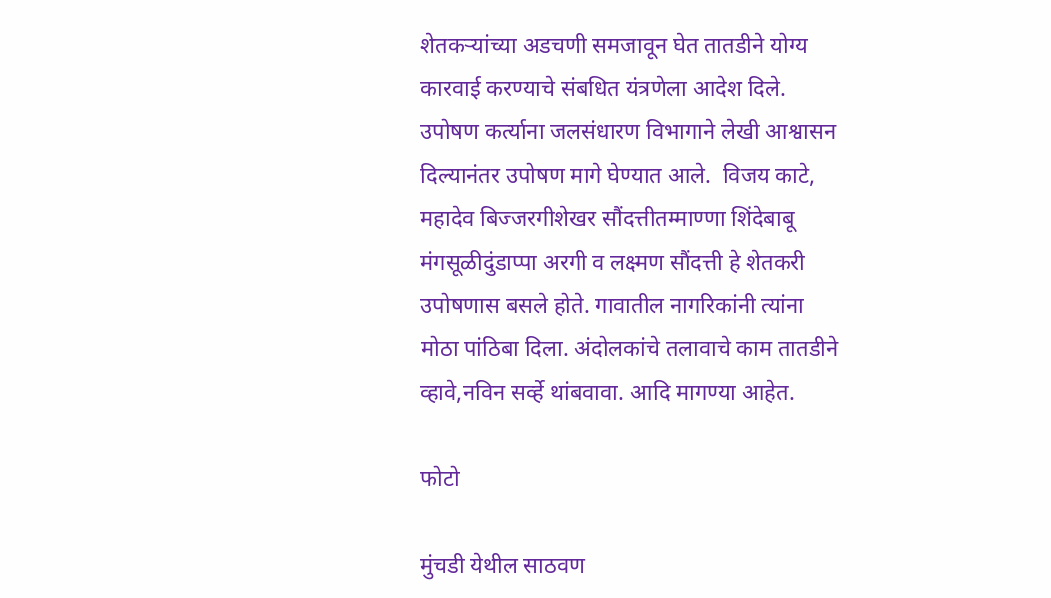शेतकऱ्यांच्या अडचणी समजावून घेत तातडीने योग्य कारवाई करण्याचे संबधित यंत्रणेला आदेश दिले. उपोषण कर्त्याना जलसंधारण विभागाने लेखी आश्वासन दिल्यानंतर उपोषण मागे घेण्यात आले.  विजय काटे, महादेव बिज्जरगीशेखर सौंदत्तीतम्माण्णा शिंदेबाबू मंगसूळीदुंडाप्पा अरगी व लक्ष्मण सौंदत्ती हे शेतकरी उपोषणास बसले होते. गावातील नागरिकांनी त्यांना मोठा पांठिबा दिला. अंदोलकांचे तलावाचे काम तातडीने व्हावे,नविन सर्व्हे थांबवावा. आदि मागण्या आहेत.

फोटो

मुंचडी येथील साठवण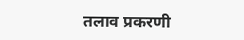तलाव प्रकरणी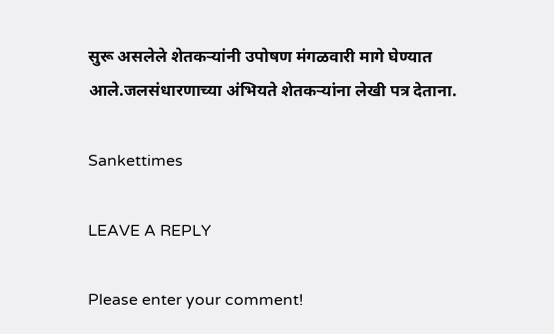सुरू असलेले शेतकऱ्यांनी उपोषण मंगळवारी मागे घेण्यात आले.जलसंधारणाच्या अंभियते शेतकऱ्यांना लेखी पत्र देताना.

Sankettimes

LEAVE A REPLY

Please enter your comment!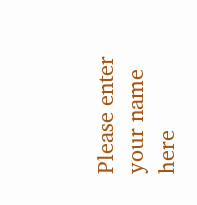Please enter your name here